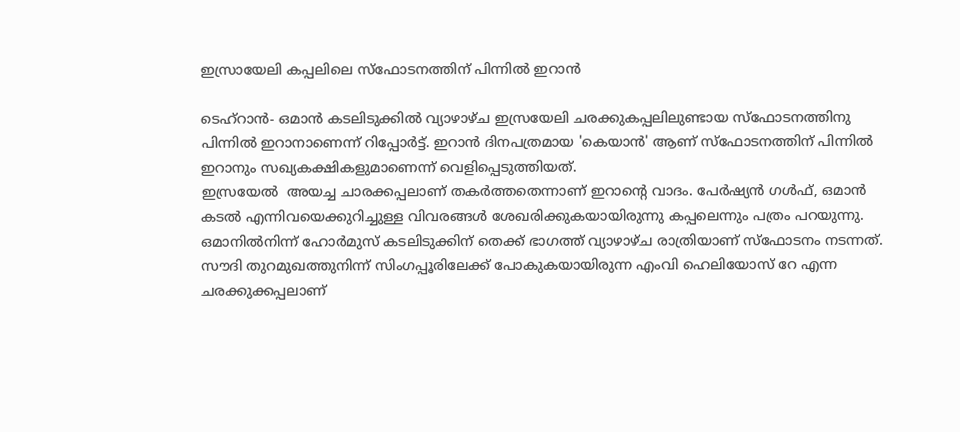ഇസ്രായേലി കപ്പലിലെ സ്‌ഫോടനത്തിന് പിന്നില്‍ ഇറാന്‍

ടെഹ്‌റാന്‍- ഒമാന്‍ കടലിടുക്കില്‍ വ്യാഴാഴ്ച ഇസ്രയേലി ചരക്കുകപ്പലിലുണ്ടായ സ്‌ഫോടനത്തിനു പിന്നില്‍ ഇറാനാണെന്ന് റിപ്പോര്‍ട്ട്. ഇറാന്‍ ദിനപത്രമായ 'കെയാന്‍' ആണ് സ്‌ഫോടനത്തിന് പിന്നില്‍ ഇറാനും സഖ്യകക്ഷികളുമാണെന്ന് വെളിപ്പെടുത്തിയത്.
ഇസ്രയേല്‍  അയച്ച ചാരക്കപ്പലാണ് തകര്‍ത്തതെന്നാണ് ഇറാന്റെ വാദം. പേര്‍ഷ്യന്‍ ഗള്‍ഫ്, ഒമാന്‍ കടല്‍ എന്നിവയെക്കുറിച്ചുള്ള വിവരങ്ങള്‍ ശേഖരിക്കുകയായിരുന്നു കപ്പലെന്നും പത്രം പറയുന്നു.  ഒമാനില്‍നിന്ന് ഹോര്‍മുസ് കടലിടുക്കിന് തെക്ക് ഭാഗത്ത് വ്യാഴാഴ്ച രാത്രിയാണ് സ്‌ഫോടനം നടന്നത്.
സൗദി തുറമുഖത്തുനിന്ന് സിംഗപ്പൂരിലേക്ക് പോകുകയായിരുന്ന എംവി ഹെലിയോസ് റേ എന്ന ചരക്കുക്കപ്പലാണ്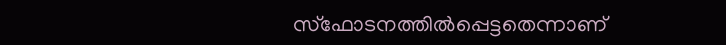സ്‌ഫോടനത്തില്‍പ്പെട്ടതെന്നാണ്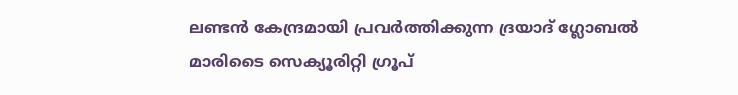ലണ്ടന്‍ കേന്ദ്രമായി പ്രവര്‍ത്തിക്കുന്ന ദ്രയാദ് ഗ്ലോബല്‍ മാരിടൈ സെക്യൂരിറ്റി ഗ്രൂപ്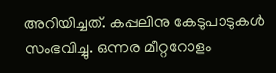അറിയിച്ചത്. കപ്പലിനു കേടുപാടുകള്‍ സംഭവിച്ചു. ഒന്നര മീറ്ററോളം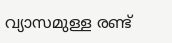വ്യാസമുള്ള രണ്ട്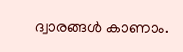ദ്വാരങ്ങള്‍ കാണാം.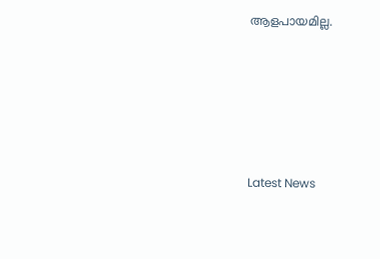ആളപായമില്ല.






Latest News